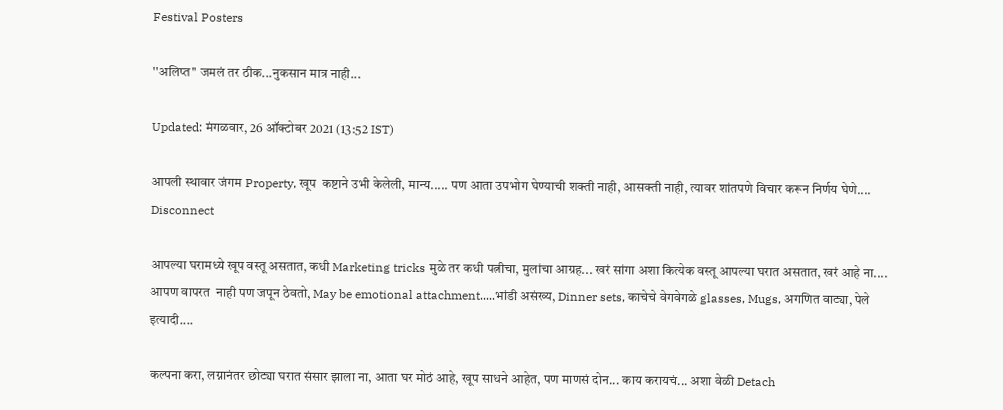Festival Posters

''अलिप्त'' जमलं तर ठीक...नुकसान मात्र नाही...

Updated: मंगळवार, 26 ऑक्टोबर 2021 (13:52 IST)

आपली स्थावार जंगम Property, खूप  कष्टाने उभी केलेली, मान्य..... पण आता उपभोग घेण्याची शक्ती नाही, आसक्ती नाही, त्यावर शांतपणे विचार करून निर्णय घेणे.... Disconnect

आपल्या घरामध्ये खूप वस्तू असतात, कधी Marketing tricks मुळे तर कधी पत्नीचा, मुलांचा आग्रह... खरं सांगा अशा कित्येक वस्तू आपल्या घरात असतात, खरं आहे ना.... आपण वापरत  नाही पण जपून ठेवतो, May be emotional attachment.....भांडी असंख्य, Dinner sets, काचेचे वेगवेगळे glasses, Mugs, अगणित वाट्या, पेले इत्यादी....

कल्पना करा, लग्नानंतर छोट्या घरात संसार झाला ना, आता घर मोठं आहे, खूप साधने आहेत, पण माणसं दोन... काय करायचं... अशा वेळी Detach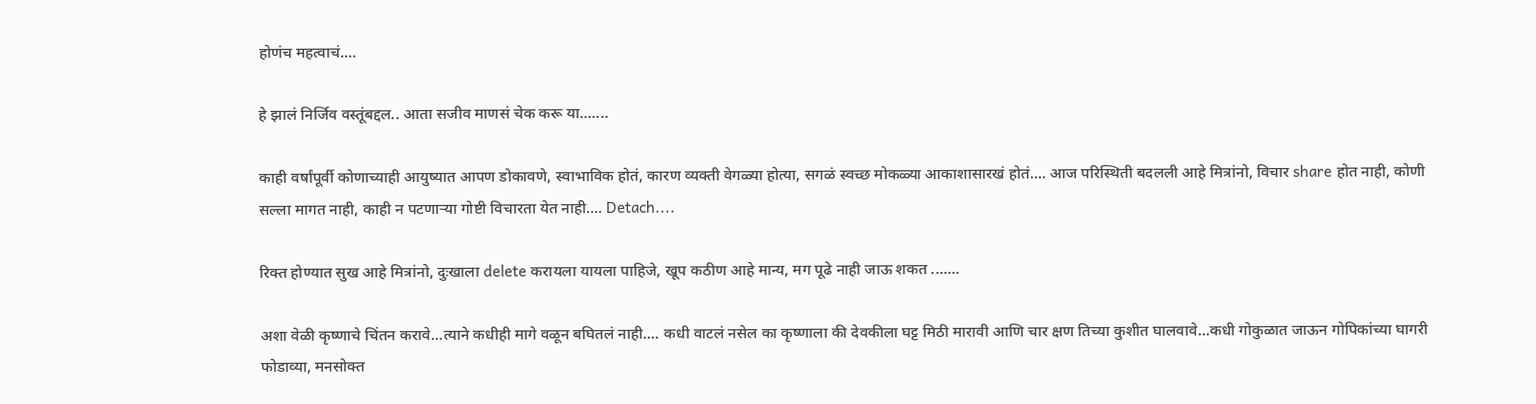होणंच महत्वाचं....

हे झालं निर्जिव वस्तूंबद्दल.. आता सजीव माणसं चेक करू या.......

काही वर्षांपूर्वी कोणाच्याही आयुष्यात आपण डोकावणे, स्वाभाविक होतं, कारण व्यक्ती वेगळ्या होत्या, सगळं स्वच्छ मोकळ्या आकाशासारखं होतं.... आज परिस्थिती बदलली आहे मित्रांनो, विचार share होत नाही, कोणी सल्ला मागत नाही, काही न पटणाऱ्या गोष्टी विचारता येत नाही.... Detach....

रिक्त होण्यात सुख आहे मित्रांनो, दुःखाला delete करायला यायला पाहिजे, खूप कठीण आहे मान्य, मग पूढे नाही जाऊ शकत .......

अशा वेळी कृष्णाचे चिंतन करावे...त्याने कधीही मागे वळून बघितलं नाही.... कधी वाटलं नसेल का कृष्णाला की देवकीला घट्ट मिठी मारावी आणि चार क्षण तिच्या कुशीत घालवावे...कधी गोकुळात जाऊन गोपिकांच्या घागरी फोडाव्या, मनसोक्त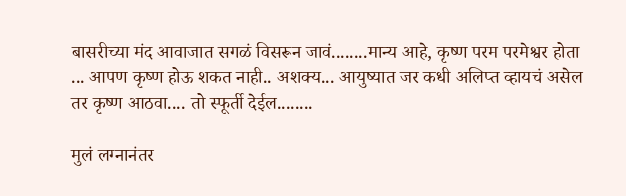बासरीच्या मंद आवाजात सगळं विसरून जावं........मान्य आहे, कृष्ण परम परमेश्वर होता ... आपण कृष्ण होऊ शकत नाही.. अशक्य... आयुष्यात जर कधी अलिप्त व्हायचं असेल तर कृष्ण आठवा.... तो स्फूर्ती देईल........

मुलं लग्नानंतर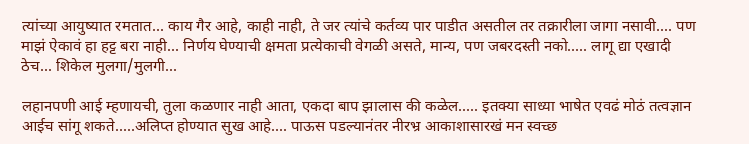त्यांच्या आयुष्यात रमतात... काय गैर आहे, काही नाही, ते जर त्यांचे कर्तव्य पार पाडीत असतील तर तक्रारीला जागा नसावी.... पण माझं ऐकावं हा हट्ट बरा नाही... निर्णय घेण्याची क्षमता प्रत्येकाची वेगळी असते, मान्य, पण जबरदस्ती नको..... लागू द्या एखादी ठेच... शिकेल मुलगा/मुलगी...

लहानपणी आई म्हणायची, तुला कळणार नाही आता, एकदा बाप झालास की कळेल..... इतक्या साध्या भाषेत एवढं मोठं तत्वज्ञान आईच सांगू शकते.....अलिप्त होण्यात सुख आहे.... पाऊस पडल्यानंतर नीरभ्र आकाशासारखं मन स्वच्छ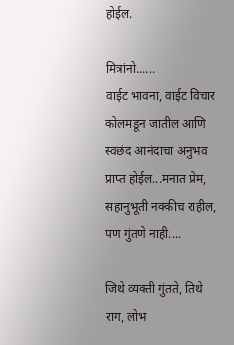होईल.

मित्रांनो......
वाईट भावना, वाईट विचार कोलमडून जातील आणि स्वछंद आनंदाचा अनुभव प्राप्त होईल...मनात प्रेम, सहानुभूती नक्कीच राहील, पण गुंतणे नाही....

जिथे व्यक्ती गुंतते, तिथे राग, लोभ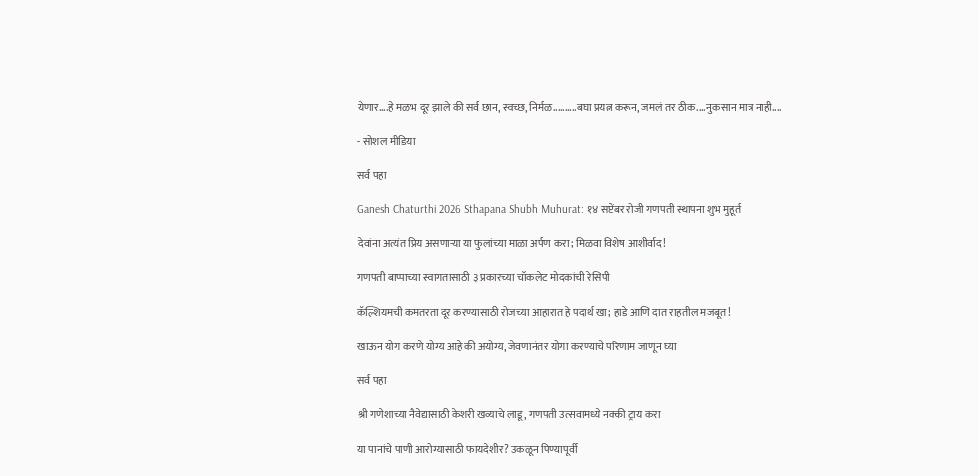येणार....हे मळभ दूर झाले की सर्व छान, स्वच्छ, निर्मळ..........बघा प्रयत्न करून, जमलं तर ठीक....नुकसान मात्र नाही....

- सोशल मीडिया

सर्व पहा

Ganesh Chaturthi 2026 Sthapana Shubh Muhurat: १४ सप्टेंबर रोजी गणपती स्थापना शुभ मुहूर्त

देवांना अत्यंत प्रिय असणाऱ्या या फुलांच्या माळा अर्पण करा; मिळवा विशेष आशीर्वाद!

गणपती बाप्पाच्या स्वागतासाठी ३ प्रकारच्या चॉकलेट मोदकांची रेसिपी

कॅल्शियमची कमतरता दूर करण्यासाठी रोजच्या आहारात हे पदार्थ खा; हाडे आणि दात राहतील मजबूत!

खाऊन योग करणे योग्य आहे की अयोग्य, जेवणानंतर योगा करण्याचे परिणाम जाणून घ्या

सर्व पहा

श्री गणेशाच्या नैवेद्यासाठी केशरी खव्याचे लाडू, गणपती उत्सवामध्ये नक्की ट्राय करा

या पानांचे पाणी आरोग्यासाठी फायदेशीर? उकळून पिण्यापूर्वी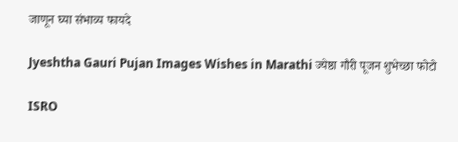जाणून घ्या संभाव्य फायदे

Jyeshtha Gauri Pujan Images Wishes in Marathi ज्येष्ठा गौरी पूजन शुभेच्छा फोटो

ISRO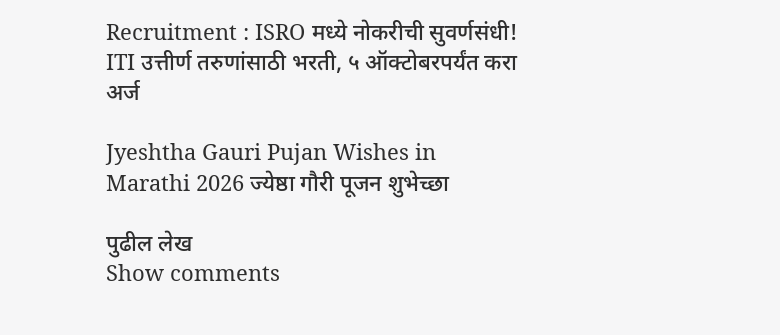Recruitment : ISRO मध्ये नोकरीची सुवर्णसंधी! ITI उत्तीर्ण तरुणांसाठी भरती, ५ ऑक्टोबरपर्यंत करा अर्ज

Jyeshtha Gauri Pujan Wishes in Marathi 2026 ज्येष्ठा गौरी पूजन शुभेच्छा

पुढील लेख
Show comments